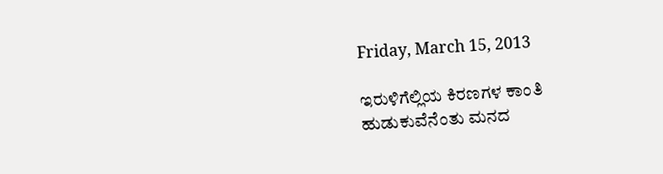Friday, March 15, 2013

ಇರುಳಿಗೆಲ್ಲಿಯ ಕಿರಣಗಳ ಕಾಂತಿ
ಹುಡುಕುವೆನೆಂತು ಮನದ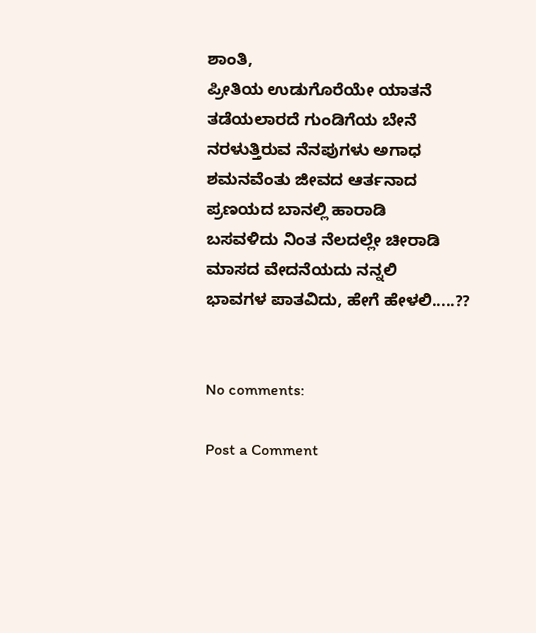ಶಾಂತಿ,
ಪ್ರೀತಿಯ ಉಡುಗೊರೆಯೇ ಯಾತನೆ
ತಡೆಯಲಾರದೆ ಗುಂಡಿಗೆಯ ಬೇನೆ
ನರಳುತ್ತಿರುವ ನೆನಪುಗಳು ಅಗಾಧ
ಶಮನವೆಂತು ಜೀವದ ಆರ್ತನಾದ
ಪ್ರಣಯದ ಬಾನಲ್ಲಿ ಹಾರಾಡಿ
ಬಸವಳಿದು ನಿಂತ ನೆಲದಲ್ಲೇ ಚೀರಾಡಿ
ಮಾಸದ ವೇದನೆಯದು ನನ್ನಲಿ
ಭಾವಗಳ ಪಾತವಿದು, ಹೇಗೆ ಹೇಳಲಿ.....??


No comments:

Post a Comment